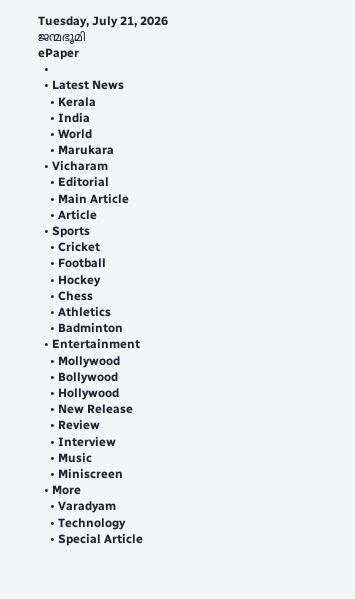Tuesday, July 21, 2026
ജന്മഭൂമി
ePaper
  •
  • Latest News
    • Kerala
    • India
    • World
    • Marukara
  • Vicharam
    • Editorial
    • Main Article
    • Article
  • Sports
    • Cricket
    • Football
    • Hockey
    • Chess
    • Athletics
    • Badminton
  • Entertainment
    • Mollywood
    • Bollywood
    • Hollywood
    • New Release
    • Review
    • Interview
    • Music
    • Miniscreen
  • More
    • Varadyam
    • Technology
    • Special Article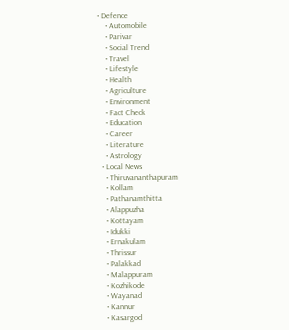• Defence
    • Automobile
    • Parivar
    • Social Trend
    • Travel
    • Lifestyle
    • Health
    • Agriculture
    • Environment
    • Fact Check
    • Education
    • Career
    • Literature
    • Astrology
  • Local News
    • Thiruvananthapuram
    • Kollam
    • Pathanamthitta
    • Alappuzha
    • Kottayam
    • Idukki
    • Ernakulam
    • Thrissur
    • Palakkad
    • Malappuram
    • Kozhikode
    • Wayanad
    • Kannur
    • Kasargod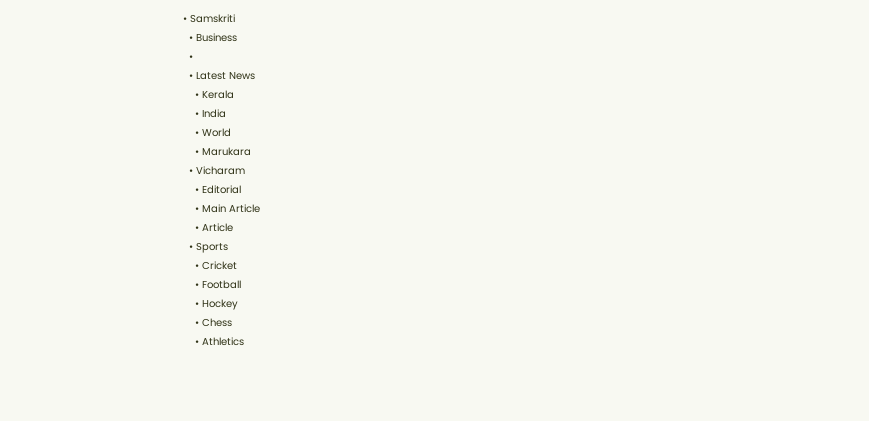• Samskriti
  • Business
  •
  • Latest News
    • Kerala
    • India
    • World
    • Marukara
  • Vicharam
    • Editorial
    • Main Article
    • Article
  • Sports
    • Cricket
    • Football
    • Hockey
    • Chess
    • Athletics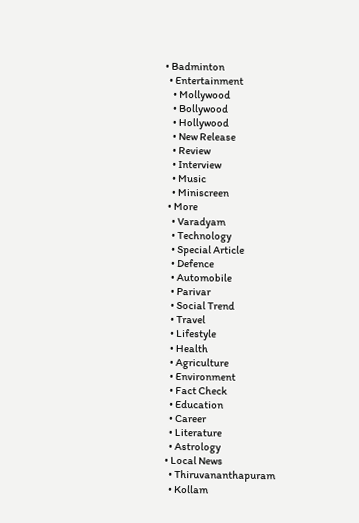• Badminton
  • Entertainment
    • Mollywood
    • Bollywood
    • Hollywood
    • New Release
    • Review
    • Interview
    • Music
    • Miniscreen
  • More
    • Varadyam
    • Technology
    • Special Article
    • Defence
    • Automobile
    • Parivar
    • Social Trend
    • Travel
    • Lifestyle
    • Health
    • Agriculture
    • Environment
    • Fact Check
    • Education
    • Career
    • Literature
    • Astrology
  • Local News
    • Thiruvananthapuram
    • Kollam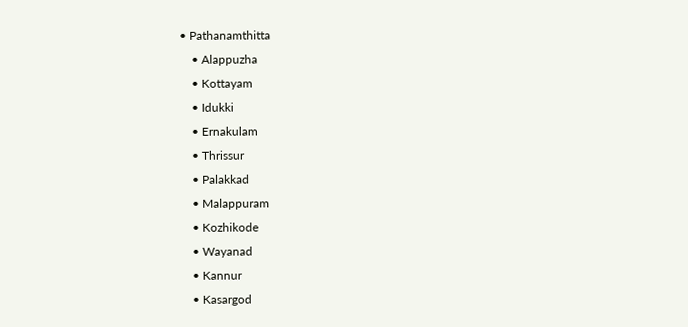• Pathanamthitta
    • Alappuzha
    • Kottayam
    • Idukki
    • Ernakulam
    • Thrissur
    • Palakkad
    • Malappuram
    • Kozhikode
    • Wayanad
    • Kannur
    • Kasargod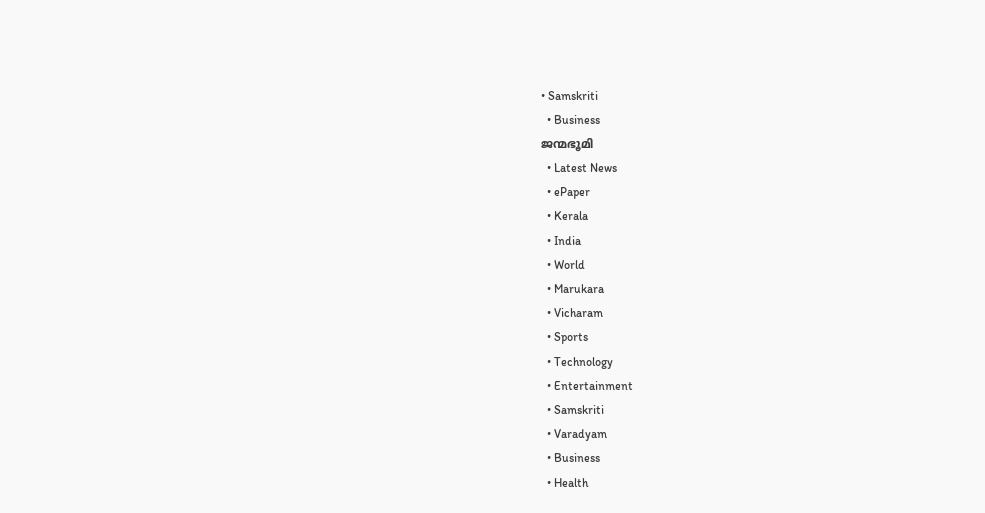• Samskriti
  • Business
ജന്മഭൂമി
  • Latest News
  • ePaper
  • Kerala
  • India
  • World
  • Marukara
  • Vicharam
  • Sports
  • Technology
  • Entertainment
  • Samskriti
  • Varadyam
  • Business
  • Health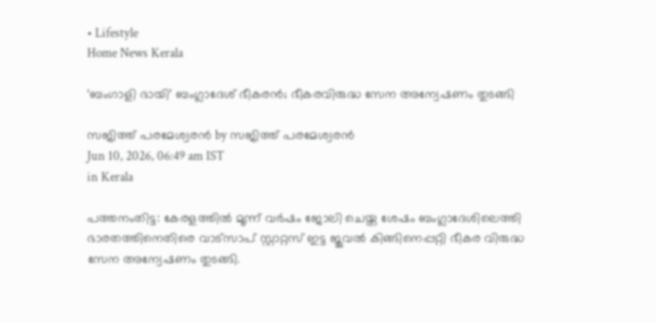• Lifestyle
Home News Kerala

‘ബംഗാളി ഭായി’ ബംഗ്ലാദേശ് ഭീകരന്‍; ഭീകരവിരുദ്ധ സേന അന്വേഷണം തുടങ്ങി

സജിത്ത് പരമേശ്വരന്‍ by സജിത്ത് പരമേശ്വരന്‍
Jun 10, 2026, 06:49 am IST
in Kerala

പത്തനംതിട്ട: കേരളത്തില്‍ മൂന്ന് വര്‍ഷം ജോലി ചെയ്ത ശേഷം ബംഗ്ലാദേശിലെത്തി ഭാരതത്തിനെതിരെ വാട്‌സാപ് സ്റ്റാറ്റസ് ഇട്ട ജുവല്‍ കിങ്ങിനെപ്പറ്റി ഭീകര വിരുദ്ധ സേന അന്വേഷണം തുടങ്ങി.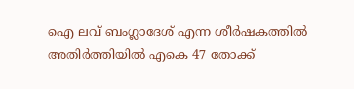ഐ ലവ് ബംഗ്ലാദേശ് എന്ന ശീര്‍ഷകത്തില്‍ അതിര്‍ത്തിയില്‍ എകെ 47 തോക്ക്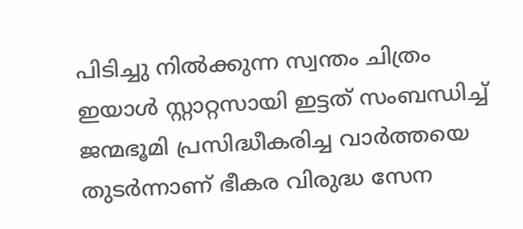പിടിച്ചു നില്‍ക്കുന്ന സ്വന്തം ചിത്രം ഇയാള്‍ സ്റ്റാറ്റസായി ഇട്ടത് സംബന്ധിച്ച് ജന്മഭൂമി പ്രസിദ്ധീകരിച്ച വാര്‍ത്തയെ തുടര്‍ന്നാണ് ഭീകര വിരുദ്ധ സേന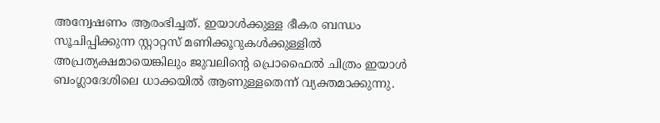അന്വേഷണം ആരംഭിച്ചത്. ഇയാള്‍ക്കുള്ള ഭീകര ബന്ധം സൂചിപ്പിക്കുന്ന സ്റ്റാറ്റസ് മണിക്കൂറുകള്‍ക്കുള്ളില്‍ അപ്രത്യക്ഷമായെങ്കിലും ജുവലിന്റെ പ്രൊഫൈല്‍ ചിത്രം ഇയാള്‍ ബംഗ്ലാദേശിലെ ധാക്കയില്‍ ആണുള്ളതെന്ന് വ്യക്തമാക്കുന്നു.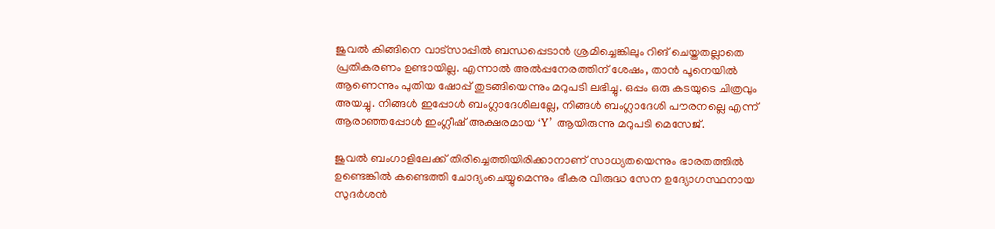ജുവല്‍ കിങ്ങിനെ വാട്‌സാപ്പില്‍ ബന്ധപ്പെടാന്‍ ശ്രമിച്ചെങ്കിലും റിങ് ചെയ്തതല്ലാതെ പ്രതികരണം ഉണ്ടായില്ല. എന്നാല്‍ അല്‍പ്പനേരത്തിന് ശേഷം, താന്‍ പൂനെയില്‍ ആണെന്നും പുതിയ ഷോപ്പ് തുടങ്ങിയെന്നും മറുപടി ലഭിച്ചു. ഒപ്പം ഒരു കടയുടെ ചിത്രവും അയച്ചു. നിങ്ങള്‍ ഇപ്പോള്‍ ബംഗ്ലാദേശിലല്ലേ, നിങ്ങള്‍ ബംഗ്ലാദേശി പൗരനല്ലെ എന്ന് ആരാഞ്ഞപ്പോള്‍ ഇംഗ്ലീഷ് അക്ഷരമായ ‘Y’ ആയിരുന്നു മറുപടി മെസേജ്.

ജുവല്‍ ബംഗാളിലേക്ക് തിരിച്ചെത്തിയിരിക്കാനാണ് സാധ്യതയെന്നും ഭാരതത്തില്‍ ഉണ്ടെങ്കില്‍ കണ്ടെത്തി ചോദ്യംചെയ്യുമെന്നും ഭീകര വിരുദ്ധ സേന ഉദ്യോഗസ്ഥനായ സുദര്‍ശന്‍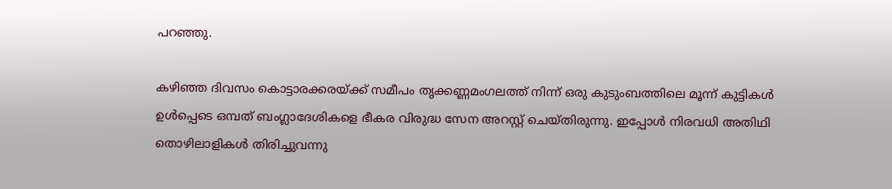പറഞ്ഞു.

കഴിഞ്ഞ ദിവസം കൊട്ടാരക്കരയ്‌ക്ക് സമീപം തൃക്കണ്ണമംഗലത്ത് നിന്ന് ഒരു കുടുംബത്തിലെ മൂന്ന് കുട്ടികള്‍ ഉള്‍പ്പെടെ ഒമ്പത് ബംഗ്ലാദേശികളെ ഭീകര വിരുദ്ധ സേന അറസ്റ്റ് ചെയ്തിരുന്നു. ഇപ്പോള്‍ നിരവധി അതിഥി തൊഴിലാളികള്‍ തിരിച്ചുവന്നു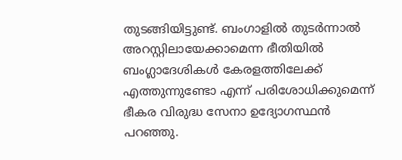തുടങ്ങിയിട്ടുണ്ട്. ബംഗാളില്‍ തുടര്‍ന്നാല്‍ അറസ്റ്റിലായേക്കാമെന്ന ഭീതിയില്‍ ബംഗ്ലാദേശികള്‍ കേരളത്തിലേക്ക് എത്തുന്നുണ്ടോ എന്ന് പരിശോധിക്കുമെന്ന് ഭീകര വിരുദ്ധ സേനാ ഉദ്യോഗസ്ഥന്‍ പറഞ്ഞു.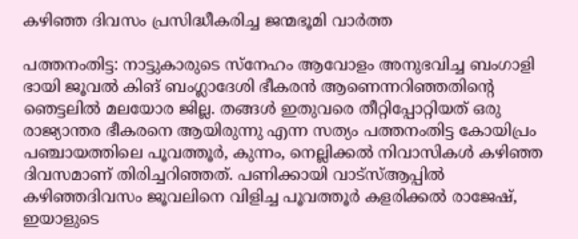കഴിഞ്ഞ ദിവസം പ്രസിദ്ധീകരിച്ച ജന്മഭൂമി വാര്‍ത്ത

പത്തനംതിട്ട: നാട്ടുകാരുടെ സ്നേഹം ആവോളം അനുഭവിച്ച ബംഗാളി ഭായി ജൂവല്‍ കിങ് ബംഗ്ലാദേശി ഭീകരന്‍ ആണെന്നറിഞ്ഞതിന്റെ ഞെട്ടലില്‍ മലയോര ജില്ല. തങ്ങള്‍ ഇതുവരെ തീറ്റിപ്പോറ്റിയത് ഒരു രാജ്യാന്തര ഭീകരനെ ആയിരുന്നു എന്ന സത്യം പത്തനംതിട്ട കോയിപ്രം പഞ്ചായത്തിലെ പൂവത്തൂര്‍, കുന്നം, നെല്ലിക്കല്‍ നിവാസികള്‍ കഴിഞ്ഞ ദിവസമാണ് തിരിച്ചറിഞ്ഞത്. പണിക്കായി വാട്‌സ്ആപ്പില്‍ കഴിഞ്ഞദിവസം ജൂവലിനെ വിളിച്ച പൂവത്തൂര്‍ കളരിക്കല്‍ രാജേഷ്, ഇയാളുടെ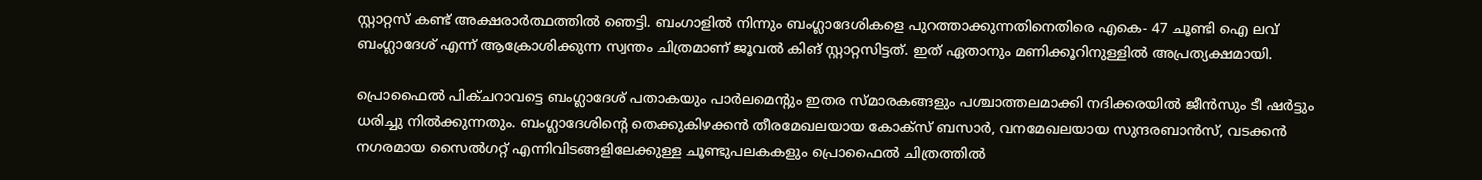സ്റ്റാറ്റസ് കണ്ട് അക്ഷരാര്‍ത്ഥത്തില്‍ ഞെട്ടി. ബംഗാളില്‍ നിന്നും ബംഗ്ലാദേശികളെ പുറത്താക്കുന്നതിനെതിരെ എകെ- 47 ചൂണ്ടി ഐ ലവ് ബംഗ്ലാദേശ് എന്ന് ആക്രോശിക്കുന്ന സ്വന്തം ചിത്രമാണ് ജൂവല്‍ കിങ് സ്റ്റാറ്റസിട്ടത്. ഇത് ഏതാനും മണിക്കൂറിനുള്ളില്‍ അപ്രത്യക്ഷമായി.

പ്രൊഫൈല്‍ പിക്ചറാവട്ടെ ബംഗ്ലാദേശ് പതാകയും പാര്‍ലമെന്റും ഇതര സ്മാരകങ്ങളും പശ്ചാത്തലമാക്കി നദിക്കരയില്‍ ജീന്‍സും ടീ ഷര്‍ട്ടും ധരിച്ചു നില്‍ക്കുന്നതും. ബംഗ്ലാദേശിന്റെ തെക്കുകിഴക്കന്‍ തീരമേഖലയായ കോക്‌സ് ബസാര്‍, വനമേഖലയായ സുന്ദരബാന്‍സ്, വടക്കന്‍ നഗരമായ സൈല്‍ഗറ്റ് എന്നിവിടങ്ങളിലേക്കുള്ള ചൂണ്ടുപലകകളും പ്രൊഫൈല്‍ ചിത്രത്തില്‍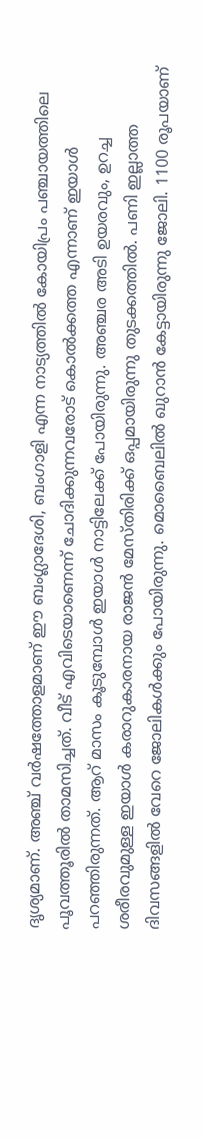ദൃശ്യമാണ്. അഞ്ച് വര്‍ഷത്തോളമാണ് ഈ ബംഗ്ലാദേശി, ബംഗാളി എന്ന നാട്യത്തില്‍ കോയിപ്രം പഞ്ചായത്തിലെ പൂവത്തൂരില്‍ താമസിച്ചത്. വീട് എവിടെയാണെന്ന് ചോദിക്കുന്നവരോട് കൊല്‍ക്കത്ത എന്നാണ് ഇയാള്‍ പറഞ്ഞിരുന്നത്. ആറ് മാസം കൂടുമ്പോള്‍ ഇയാള്‍ നാട്ടിലേക്ക് പോയിരുന്നു. അഞ്ചര അടി ഉയരവും, ഉറച്ച ശരീരവുമുള്ള ഇയാള്‍ കരാറുകാരനായ രാജന്‍ മേസ്തിരിക്ക് ഒപ്പമായിരുന്നു തുടക്കത്തില്‍. പണി ഇല്ലാത്ത ദിവസങ്ങളില്‍ വേറെ ജോലികള്‍ക്കും പോയിരുന്നു. മൊബൈലില്‍ ഖുറാന്‍ കേട്ടായിരുന്നു ജോലി. 1100 രൂപയാണ്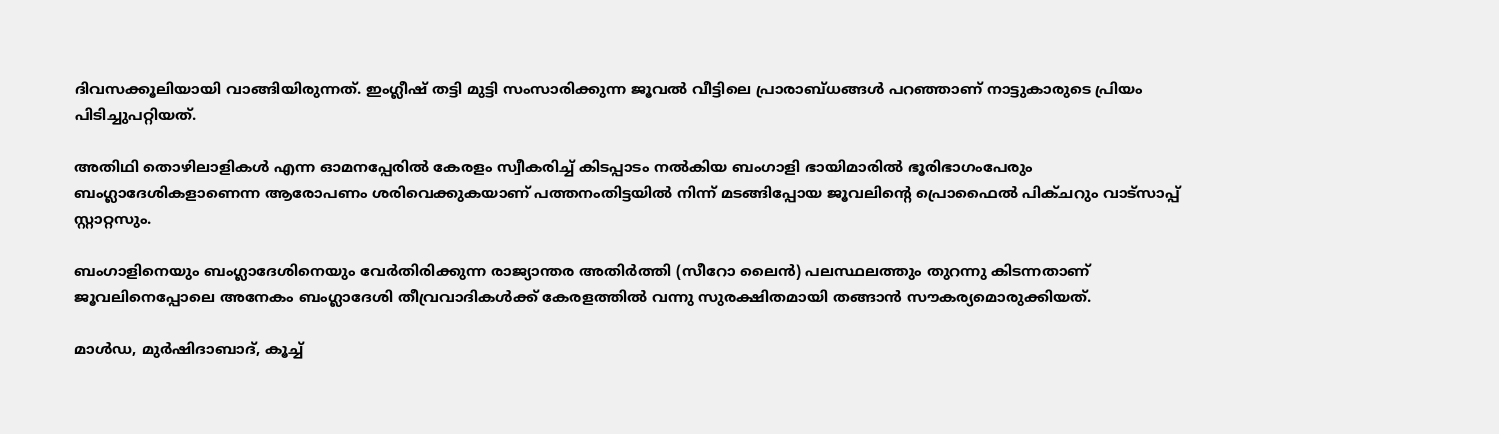ദിവസക്കൂലിയായി വാങ്ങിയിരുന്നത്. ഇംഗ്ലീഷ് തട്ടി മുട്ടി സംസാരിക്കുന്ന ജൂവല്‍ വീട്ടിലെ പ്രാരാബ്ധങ്ങള്‍ പറഞ്ഞാണ് നാട്ടുകാരുടെ പ്രിയം പിടിച്ചുപറ്റിയത്.

അതിഥി തൊഴിലാളികള്‍ എന്ന ഓമനപ്പേരില്‍ കേരളം സ്വീകരിച്ച് കിടപ്പാടം നല്‍കിയ ബംഗാളി ഭായിമാരില്‍ ഭൂരിഭാഗംപേരും ബംഗ്ലാദേശികളാണെന്ന ആരോപണം ശരിവെക്കുകയാണ് പത്തനംതിട്ടയില്‍ നിന്ന് മടങ്ങിപ്പോയ ജൂവലിന്റെ പ്രൊഫൈല്‍ പിക്ചറും വാട്‌സാപ്പ് സ്റ്റാറ്റസും.

ബംഗാളിനെയും ബംഗ്ലാദേശിനെയും വേര്‍തിരിക്കുന്ന രാജ്യാന്തര അതിര്‍ത്തി (സീറോ ലൈന്‍) പലസ്ഥലത്തും തുറന്നു കിടന്നതാണ് ജൂവലിനെപ്പോലെ അനേകം ബംഗ്ലാദേശി തീവ്രവാദികള്‍ക്ക് കേരളത്തില്‍ വന്നു സുരക്ഷിതമായി തങ്ങാന്‍ സൗകര്യമൊരുക്കിയത്.

മാള്‍ഡ, മുര്‍ഷിദാബാദ്, കൂച്ച്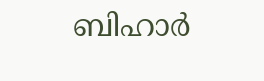ബിഹാര്‍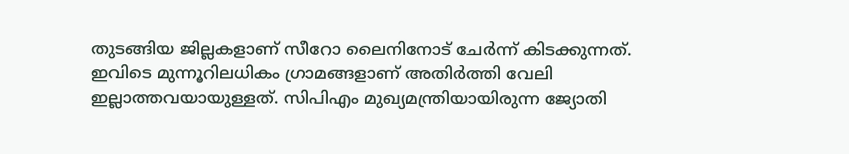തുടങ്ങിയ ജില്ലകളാണ് സീറോ ലൈനിനോട് ചേര്‍ന്ന് കിടക്കുന്നത്. ഇവിടെ മുന്നൂറിലധികം ഗ്രാമങ്ങളാണ് അതിര്‍ത്തി വേലി ഇല്ലാത്തവയായുള്ളത്. സിപിഎം മുഖ്യമന്ത്രിയായിരുന്ന ജ്യോതി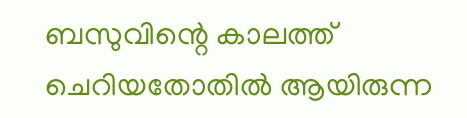ബസുവിന്റെ കാലത്ത് ചെറിയതോതില്‍ ആയിരുന്ന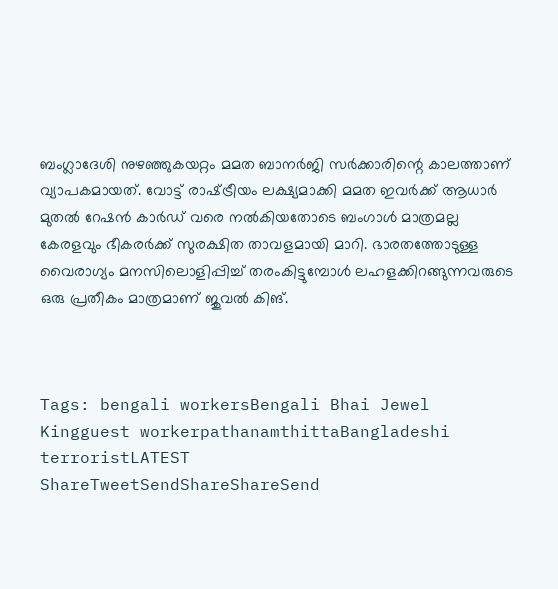ബംഗ്ലാദേശി നുഴഞ്ഞുകയറ്റം മമത ബാനര്‍ജി സര്‍ക്കാരിന്റെ കാലത്താണ് വ്യാപകമായത്. വോട്ട് രാഷ്‌ട്രീയം ലക്ഷ്യമാക്കി മമത ഇവര്‍ക്ക് ആധാര്‍ മുതല്‍ റേഷന്‍ കാര്‍ഡ് വരെ നല്‍കിയതോടെ ബംഗാള്‍ മാത്രമല്ല കേരളവും ഭീകരര്‍ക്ക് സുരക്ഷിത താവളമായി മാറി. ഭാരതത്തോടുള്ള വൈരാഗ്യം മനസിലൊളിപ്പിച്ച് തരംകിട്ടുമ്പോള്‍ ലഹളക്കിറങ്ങുന്നവരുടെ ഒരു പ്രതീകം മാത്രമാണ് ജുവല്‍ കിങ്.



Tags: bengali workersBengali Bhai Jewel Kingguest workerpathanamthittaBangladeshi terroristLATEST
ShareTweetSendShareShareSend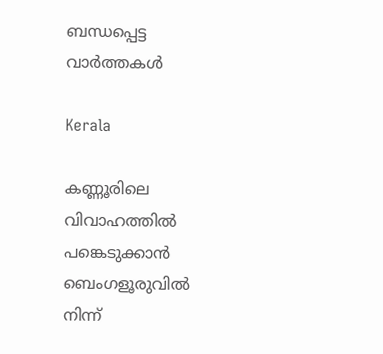ബന്ധപ്പെട്ട വാര്‍ത്തകള്‍

Kerala

കണ്ണൂരിലെ വിവാഹത്തിൽ പങ്കെടുക്കാൻ ബെംഗളൂരുവിൽ നിന്ന്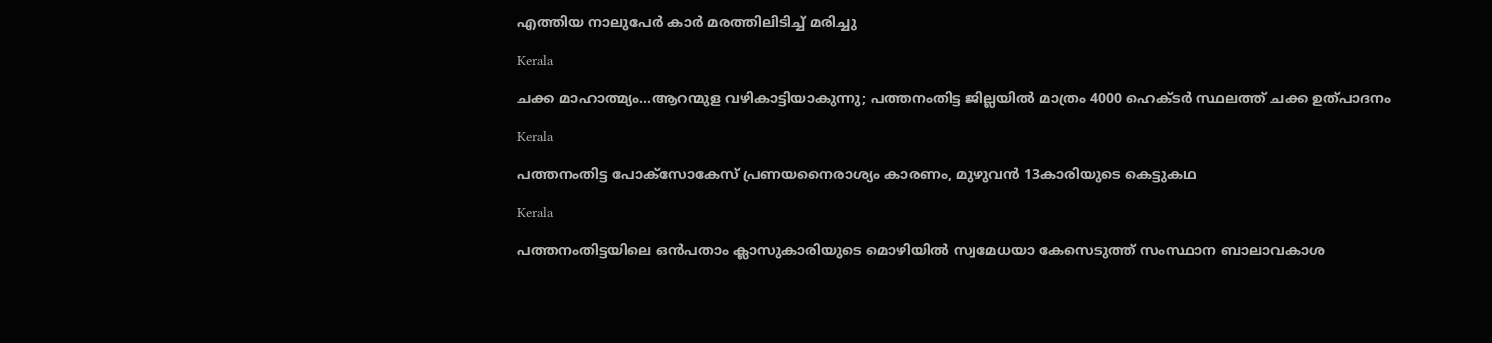എത്തിയ നാലുപേർ കാർ മരത്തിലിടിച്ച് മരിച്ചു

Kerala

ചക്ക മാഹാത്മ്യം…ആറന്മുള വഴികാട്ടിയാകുന്നു; പത്തനംതിട്ട ജില്ലയിൽ മാത്രം 4000 ഹെക്ടര്‍ സ്ഥലത്ത് ചക്ക ഉത്പാദനം

Kerala

പത്തനംതിട്ട പോക്സോകേസ് പ്രണയനൈരാശ്യം കാരണം, മുഴുവൻ 13കാരിയുടെ കെട്ടുകഥ

Kerala

പത്തനംതിട്ടയിലെ ഒന്‍പതാം ക്ലാസുകാരിയുടെ മൊഴിയില്‍ സ്വമേധയാ കേസെടുത്ത് സംസ്ഥാന ബാലാവകാശ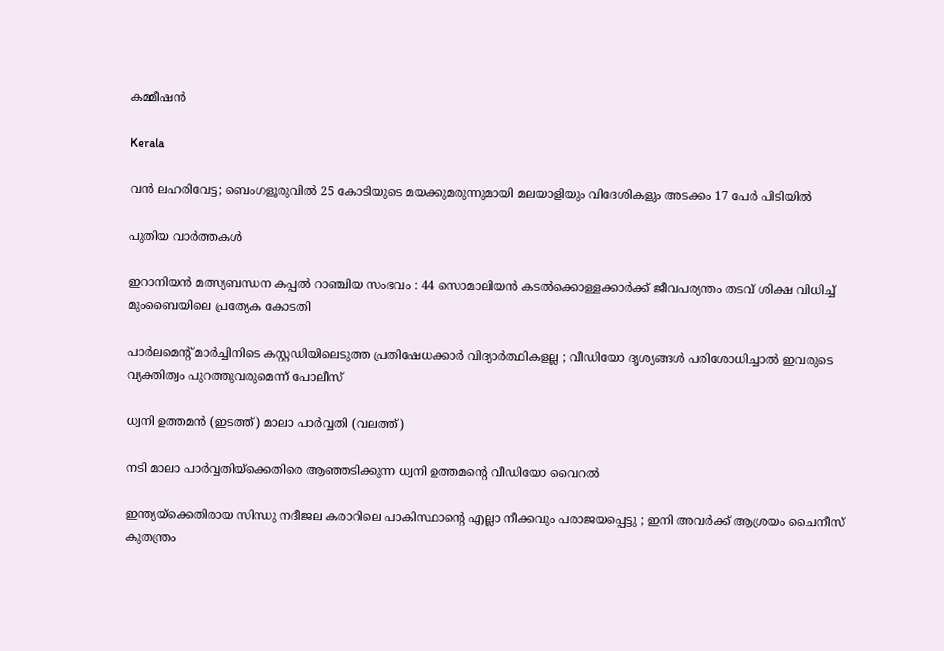കമ്മീഷന്‍

Kerala

വൻ ലഹരിവേട്ട; ബെംഗളൂരുവിൽ 25 കോടിയുടെ മയക്കുമരുന്നുമായി മലയാളിയും വിദേശികളും അടക്കം 17 പേർ പിടിയിൽ

പുതിയ വാര്‍ത്തകള്‍

ഇറാനിയൻ മത്സ്യബന്ധന കപ്പൽ റാഞ്ചിയ സംഭവം : 44 സൊമാലിയൻ കടൽക്കൊള്ളക്കാർക്ക് ജീവപര്യന്തം തടവ് ശിക്ഷ വിധിച്ച് മുംബൈയിലെ പ്രത്യേക കോടതി

പാർലമെന്റ് മാർച്ചിനിടെ കസ്റ്റഡിയിലെടുത്ത പ്രതിഷേധക്കാർ വിദ്യാർത്ഥികളല്ല ; വീഡിയോ ദൃശ്യങ്ങൾ പരിശോധിച്ചാൽ ഇവരുടെ വ്യക്തിത്വം പുറത്തുവരുമെന്ന് പോലീസ്

ധ്വനി ഉത്തമന്‍ (ഇടത്ത്) മാലാ പാര്‍വ്വതി (വലത്ത്)

നടി മാലാ പാര്‍വ്വതിയ്‌ക്കെതിരെ ആഞ്ഞടിക്കുന്ന ധ്വനി ഉത്തമന്റെ വീഡിയോ വൈറല്‍

ഇന്ത്യയ്‌ക്കെതിരായ സിന്ധു നദീജല കരാറിലെ പാകിസ്ഥാന്റെ എല്ലാ നീക്കവും പരാജയപ്പെട്ടു ; ഇനി അവർക്ക് ആശ്രയം ചൈനീസ് കുതന്ത്രം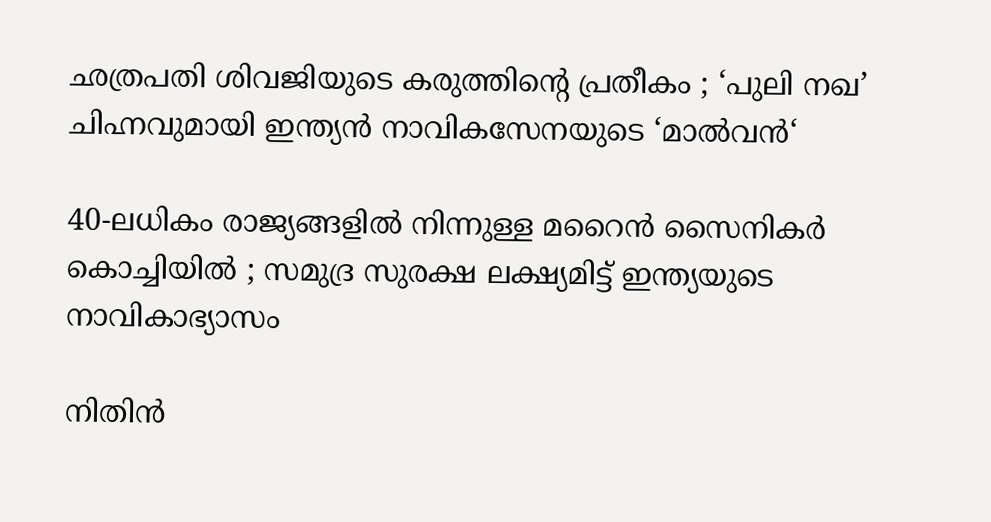ഛത്രപതി ശിവജിയുടെ കരുത്തിന്റെ പ്രതീകം ; ‘പുലി നഖ’ ചിഹ്നവുമായി ഇന്ത്യൻ നാവികസേനയുടെ ‘മാൽവൻ‘

40-ലധികം രാജ്യങ്ങളിൽ നിന്നുള്ള മറൈൻ സൈനികർ കൊച്ചിയിൽ ; സമുദ്ര സുരക്ഷ ലക്ഷ്യമിട്ട് ഇന്ത്യയുടെ നാവികാഭ്യാസം

നിതിന്‍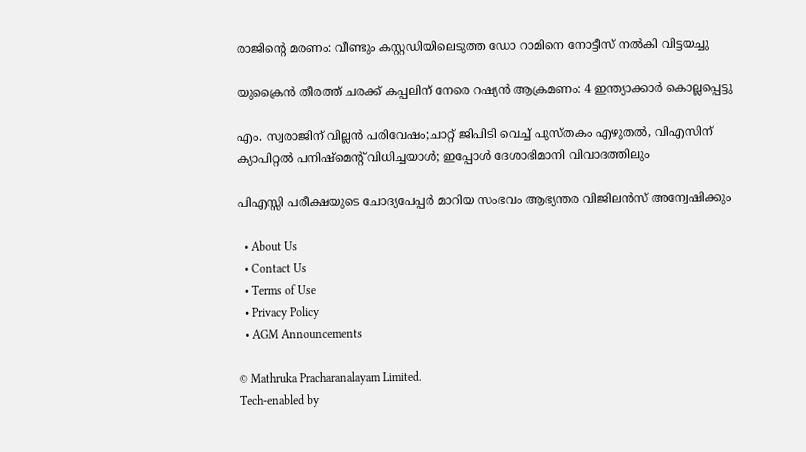രാജിന്റെ മരണം: വീണ്ടും കസ്റ്റഡിയിലെടുത്ത ഡോ റാമിനെ നോട്ടീസ് നല്‍കി വിട്ടയച്ചു

യുക്രൈന്‍ തീരത്ത് ചരക്ക് കപ്പലിന് നേരെ റഷ്യന്‍ ആക്രമണം: 4 ഇന്ത്യാക്കാര്‍ കൊല്ലപ്പെട്ടു

എം. സ്വരാജിന് വില്ലന്‍ പരിവേഷം;ചാറ്റ് ജിപിടി വെച്ച് പുസ്തകം എഴുതല്‍, വിഎസിന് ക്യാപിറ്റല്‍ പനിഷ്മെന്‍റ് വിധിച്ചയാള്‍; ഇപ്പോള്‍ ദേശാഭിമാനി വിവാദത്തിലും

പിഎസ്സി പരീക്ഷയുടെ ചോദ്യപേപ്പര്‍ മാറിയ സംഭവം ആഭ്യന്തര വിജിലന്‍സ് അന്വേഷിക്കും

  • About Us
  • Contact Us
  • Terms of Use
  • Privacy Policy
  • AGM Announcements

© Mathruka Pracharanalayam Limited.
Tech-enabled by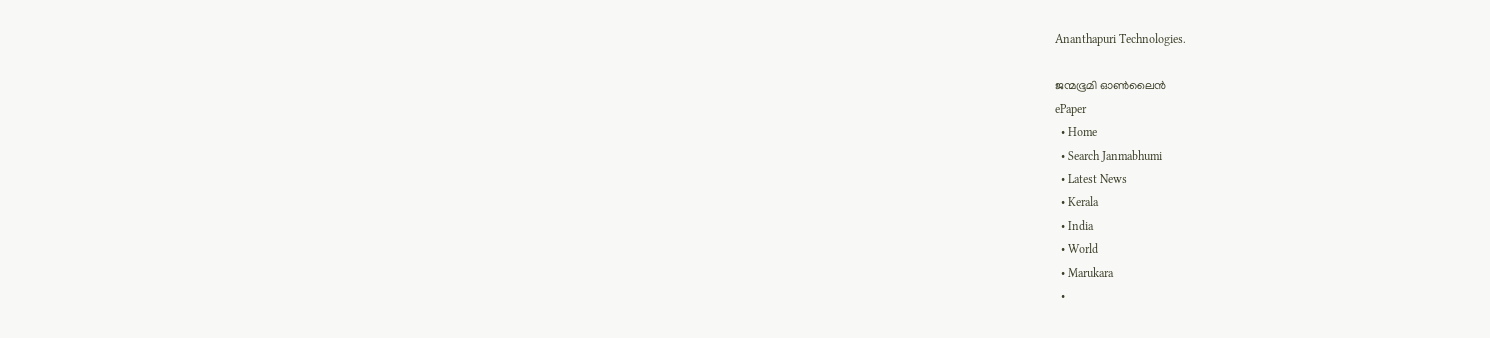Ananthapuri Technologies.

ജന്മഭൂമി ഓണ്‍ലൈന്‍
ePaper
  • Home
  • Search Janmabhumi
  • Latest News
  • Kerala
  • India
  • World
  • Marukara
  •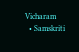Vicharam
  • Samskriti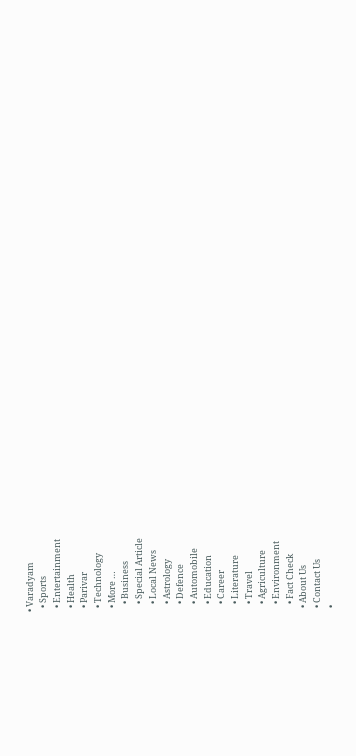• Varadyam
  • Sports
  • Entertainment
  • Health
  • Parivar
  • Technology
  • More …
    • Business
    • Special Article
    • Local News
    • Astrology
    • Defence
    • Automobile
    • Education
    • Career
    • Literature
    • Travel
    • Agriculture
    • Environment
    • Fact Check
  • About Us
  • Contact Us
  •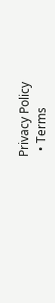Privacy Policy
  • Terms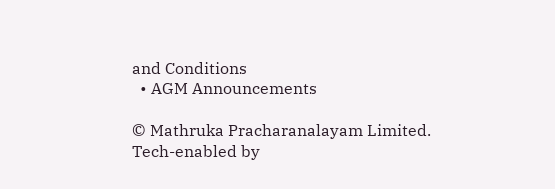and Conditions
  • AGM Announcements

© Mathruka Pracharanalayam Limited.
Tech-enabled by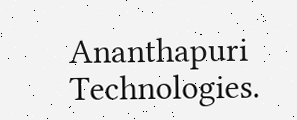Ananthapuri Technologies.